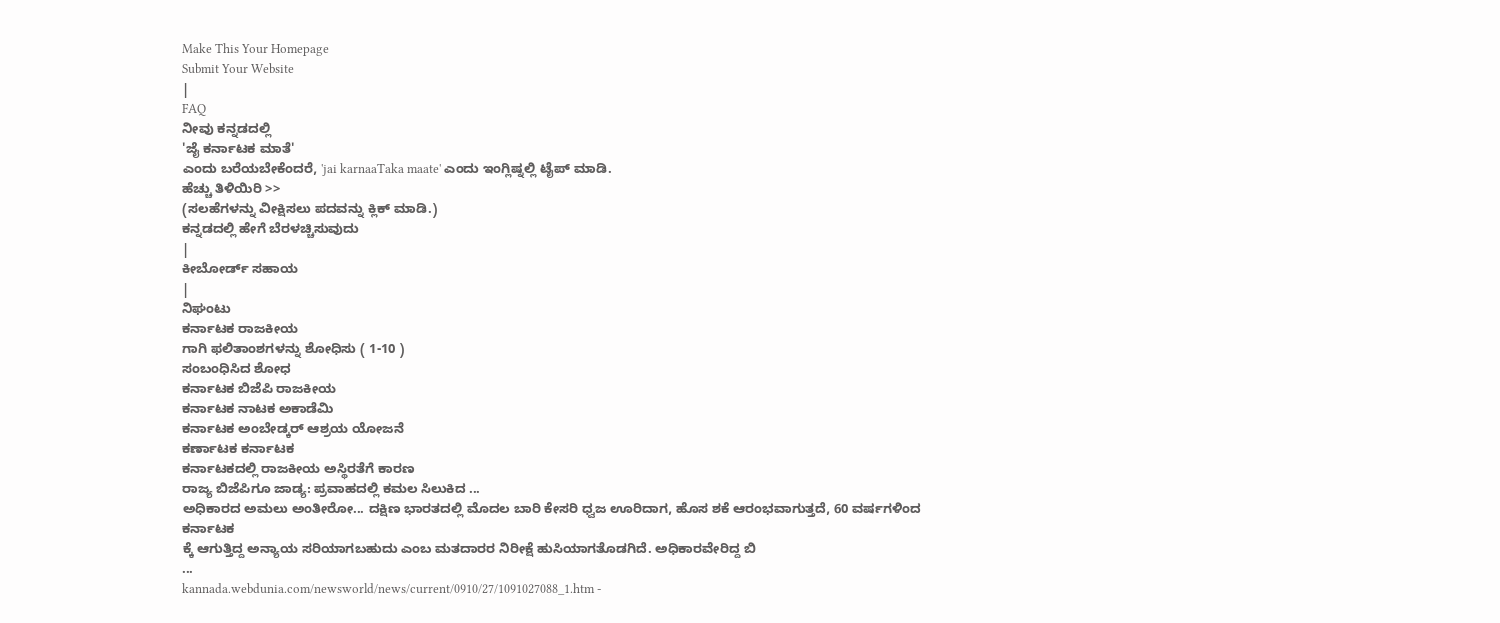Make This Your Homepage
Submit Your Website
|
FAQ
ನೀವು ಕನ್ನಡದಲ್ಲಿ
'ಜೈ ಕರ್ನಾಟಕ ಮಾತೆ'
ಎಂದು ಬರೆಯಬೇಕೆಂದರೆ, 'jai karnaaTaka maate' ಎಂದು ಇಂಗ್ಲಿಷ್ನಲ್ಲಿ ಟೈಪ್ ಮಾಡಿ.
ಹೆಚ್ಚು ತಿಳಿಯಿರಿ >>
(ಸಲಹೆಗಳನ್ನು ವೀಕ್ಷಿಸಲು ಪದವನ್ನು ಕ್ಲಿಕ್ ಮಾಡಿ.)
ಕನ್ನಡದಲ್ಲಿ ಹೇಗೆ ಬೆರಳಚ್ಚಿಸುವುದು
|
ಕೀಬೋರ್ಡ್ ಸಹಾಯ
|
ನಿಘಂಟು
ಕರ್ನಾಟಕ ರಾಜಕೀಯ
ಗಾಗಿ ಫಲಿತಾಂಶಗಳನ್ನು ಶೋಧಿಸು ( 1-10 )
ಸಂಬಂಧಿಸಿದ ಶೋಧ
ಕರ್ನಾಟಕ ಬಿಜೆಪಿ ರಾಜಕೀಯ
ಕರ್ನಾಟಕ ನಾಟಕ ಅಕಾಡೆಮಿ
ಕರ್ನಾಟಕ ಅಂಬೇಡ್ಕರ್ ಆಶ್ರಯ ಯೋಜನೆ
ಕರ್ಣಾಟಕ ಕರ್ನಾಟಕ
ಕರ್ನಾಟಕದಲ್ಲಿ ರಾಜಕೀಯ ಅಸ್ಥಿರತೆಗೆ ಕಾರಣ
ರಾಜ್ಯ ಬಿಜೆಪಿಗೂ ಜಾಡ್ಯ: ಪ್ರವಾಹದಲ್ಲಿ ಕಮಲ ಸಿಲುಕಿದ ...
ಅಧಿಕಾರದ ಅಮಲು ಅಂತೀರೋ... ದಕ್ಷಿಣ ಭಾರತದಲ್ಲಿ ಮೊದಲ ಬಾರಿ ಕೇಸರಿ ಧ್ವಜ ಊರಿದಾಗ, ಹೊಸ ಶಕೆ ಆರಂಭವಾಗುತ್ತದೆ, 60 ವರ್ಷಗಳಿಂದ
ಕರ್ನಾಟಕ
ಕ್ಕೆ ಆಗುತ್ತಿದ್ದ ಅನ್ಯಾಯ ಸರಿಯಾಗಬಹುದು ಎಂಬ ಮತದಾರರ ನಿರೀಕ್ಷೆ ಹುಸಿಯಾಗತೊಡಗಿದೆ. ಅಧಿಕಾರವೇರಿದ್ದ ಬಿ
...
kannada.webdunia.com/newsworld/news/current/0910/27/1091027088_1.htm -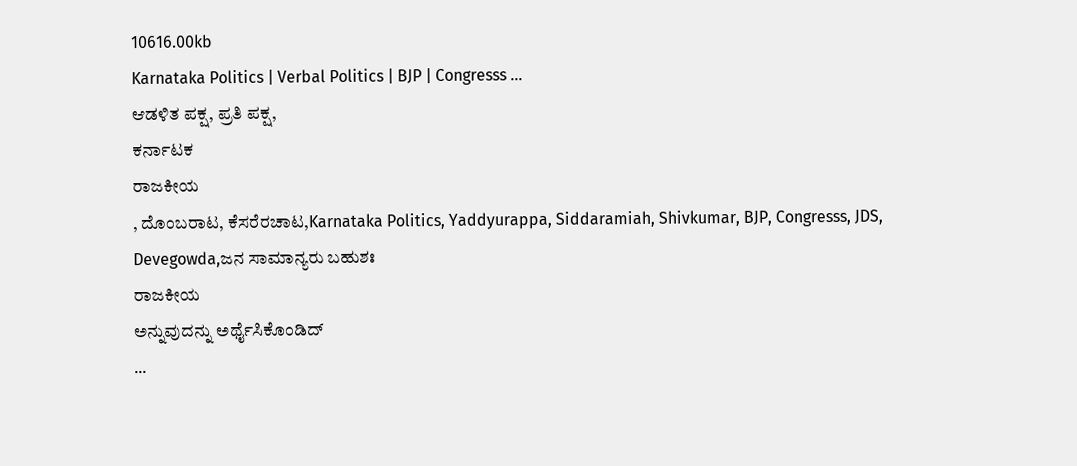10616.00kb
Karnataka Politics | Verbal Politics | BJP | Congresss ...
ಆಡಳಿತ ಪಕ್ಷ, ಪ್ರತಿ ಪಕ್ಷ,
ಕರ್ನಾಟಕ
ರಾಜಕೀಯ
, ದೊಂಬರಾಟ, ಕೆಸರೆರಚಾಟ,Karnataka Politics, Yaddyurappa, Siddaramiah, Shivkumar, BJP, Congresss, JDS, Devegowda,ಜನ ಸಾಮಾನ್ಯರು ಬಹುಶಃ
ರಾಜಕೀಯ
ಅನ್ನುವುದನ್ನು ಅರ್ಥೈಸಿಕೊಂಡಿದ್
...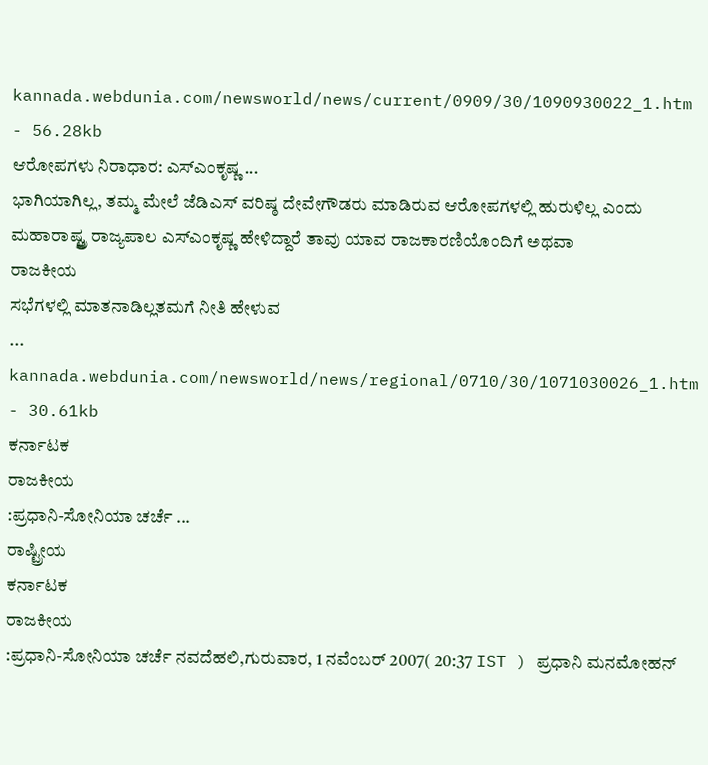kannada.webdunia.com/newsworld/news/current/0909/30/1090930022_1.htm - 56.28kb
ಆರೋಪಗಳು ನಿರಾಧಾರ: ಎಸ್ಎಂಕೃಷ್ಣ ...
ಭಾಗಿಯಾಗಿಲ್ಲ, ತಮ್ಮ ಮೇಲೆ ಜೆಡಿಎಸ್ ವರಿಷ್ಠ ದೇವೇಗೌಡರು ಮಾಡಿರುವ ಆರೋಪಗಳಲ್ಲಿ ಹುರುಳಿಲ್ಲ ಎಂದು ಮಹಾರಾಷ್ಟ್ತ್ರ ರಾಜ್ಯಪಾಲ ಎಸ್ಎಂಕೃಷ್ಣ ಹೇಳಿದ್ದಾರೆ ತಾವು ಯಾವ ರಾಜಕಾರಣಿಯೊಂದಿಗೆ ಅಥವಾ
ರಾಜಕೀಯ
ಸಭೆಗಳಲ್ಲಿ ಮಾತನಾಡಿಲ್ಲತಮಗೆ ನೀತಿ ಹೇಳುವ
...
kannada.webdunia.com/newsworld/news/regional/0710/30/1071030026_1.htm - 30.61kb
ಕರ್ನಾಟಕ
ರಾಜಕೀಯ
:ಪ್ರಧಾನಿ-ಸೋನಿಯಾ ಚರ್ಚೆ ...
ರಾಷ್ಟ್ರೀಯ
ಕರ್ನಾಟಕ
ರಾಜಕೀಯ
:ಪ್ರಧಾನಿ-ಸೋನಿಯಾ ಚರ್ಚೆ ನವದೆಹಲಿ,ಗುರುವಾರ, 1 ನವೆಂಬರ್ 2007( 20:37 IST ) ಪ್ರಧಾನಿ ಮನಮೋಹನ್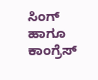ಸಿಂಗ್ ಹಾಗೂ ಕಾಂಗ್ರೆಸ್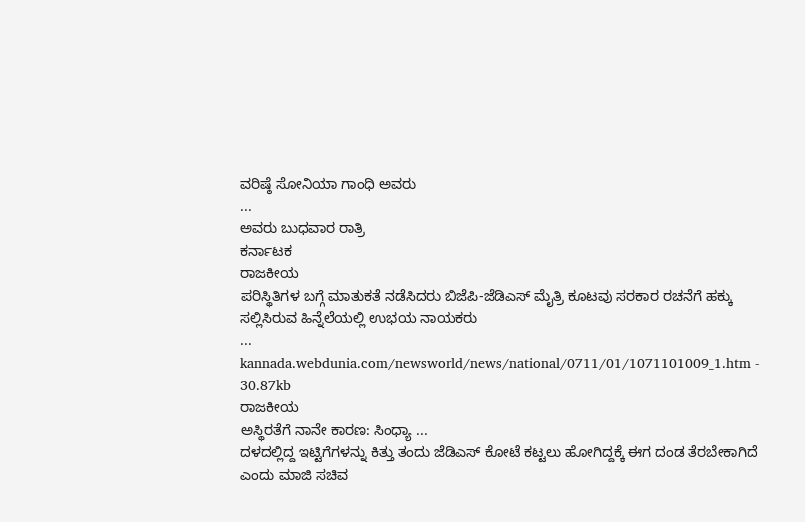ವರಿಷ್ಠೆ ಸೋನಿಯಾ ಗಾಂಧಿ ಅವರು
...
ಅವರು ಬುಧವಾರ ರಾತ್ರಿ
ಕರ್ನಾಟಕ
ರಾಜಕೀಯ
ಪರಿಸ್ಥಿತಿಗಳ ಬಗ್ಗೆ ಮಾತುಕತೆ ನಡೆಸಿದರು ಬಿಜೆಪಿ-ಜೆಡಿಎಸ್ ಮೈತ್ರಿ ಕೂಟವು ಸರಕಾರ ರಚನೆಗೆ ಹಕ್ಕು ಸಲ್ಲಿಸಿರುವ ಹಿನ್ನೆಲೆಯಲ್ಲಿ ಉಭಯ ನಾಯಕರು
...
kannada.webdunia.com/newsworld/news/national/0711/01/1071101009_1.htm - 30.87kb
ರಾಜಕೀಯ
ಅಸ್ಥಿರತೆಗೆ ನಾನೇ ಕಾರಣ: ಸಿಂಧ್ಯಾ ...
ದಳದಲ್ಲಿದ್ದ ಇಟ್ಟಿಗೆಗಳನ್ನು ಕಿತ್ತು ತಂದು ಜೆಡಿಎಸ್ ಕೋಟೆ ಕಟ್ಟಲು ಹೋಗಿದ್ದಕ್ಕೆ ಈಗ ದಂಡ ತೆರಬೇಕಾಗಿದೆ ಎಂದು ಮಾಜಿ ಸಚಿವ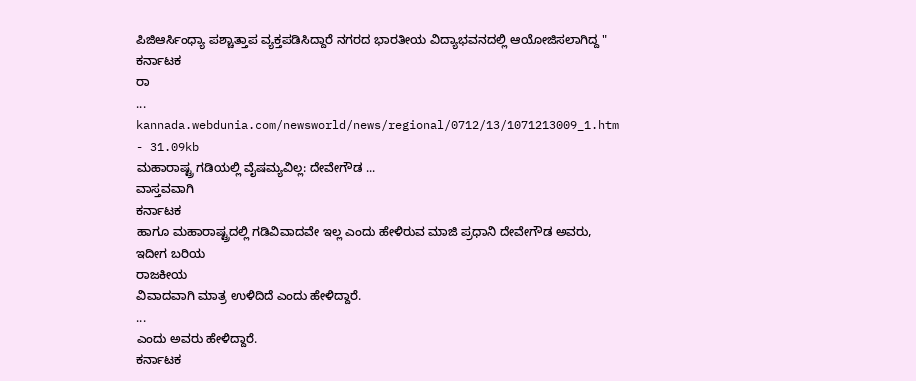ಪಿಜಿಆರ್ಸಿಂಧ್ಯಾ ಪಶ್ಚಾತ್ತಾಪ ವ್ಯಕ್ತಪಡಿಸಿದ್ದಾರೆ ನಗರದ ಭಾರತೀಯ ವಿದ್ಯಾಭವನದಲ್ಲಿ ಆಯೋಜಿಸಲಾಗಿದ್ದ "
ಕರ್ನಾಟಕ
ರಾ
...
kannada.webdunia.com/newsworld/news/regional/0712/13/1071213009_1.htm - 31.09kb
ಮಹಾರಾಷ್ಟ್ರ ಗಡಿಯಲ್ಲಿ ವೈಷಮ್ಯವಿಲ್ಲ: ದೇವೇಗೌಡ ...
ವಾಸ್ತವವಾಗಿ
ಕರ್ನಾಟಕ
ಹಾಗೂ ಮಹಾರಾಷ್ಟ್ರದಲ್ಲಿ ಗಡಿವಿವಾದವೇ ಇಲ್ಲ ಎಂದು ಹೇಳಿರುವ ಮಾಜಿ ಪ್ರಧಾನಿ ದೇವೇಗೌಡ ಅವರು, ಇದೀಗ ಬರಿಯ
ರಾಜಕೀಯ
ವಿವಾದವಾಗಿ ಮಾತ್ರ ಉಳಿದಿದೆ ಎಂದು ಹೇಳಿದ್ದಾರೆ.
...
ಎಂದು ಅವರು ಹೇಳಿದ್ದಾರೆ.
ಕರ್ನಾಟಕ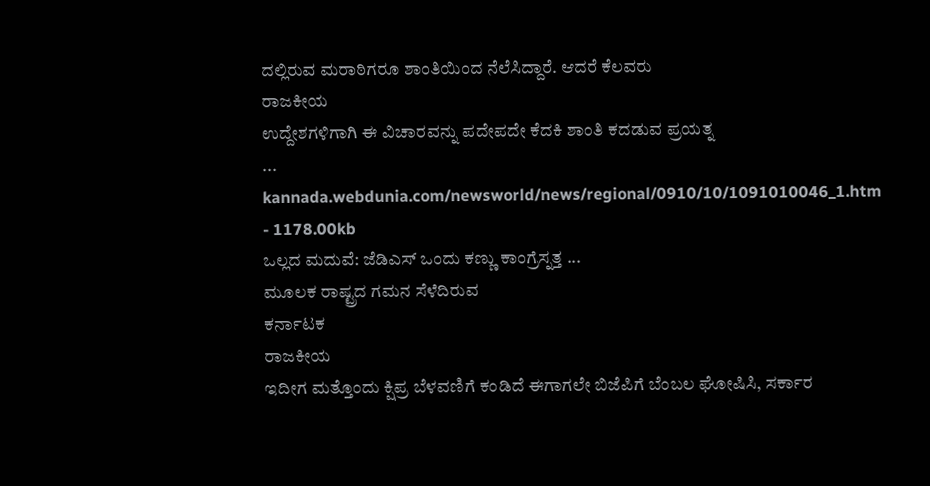ದಲ್ಲಿರುವ ಮರಾಠಿಗರೂ ಶಾಂತಿಯಿಂದ ನೆಲೆಸಿದ್ದಾರೆ. ಆದರೆ ಕೆಲವರು
ರಾಜಕೀಯ
ಉದ್ದೇಶಗಳಿಗಾಗಿ ಈ ವಿಚಾರವನ್ನು ಪದೇಪದೇ ಕೆದಕಿ ಶಾಂತಿ ಕದಡುವ ಪ್ರಯತ್ನ
...
kannada.webdunia.com/newsworld/news/regional/0910/10/1091010046_1.htm - 1178.00kb
ಒಲ್ಲದ ಮದುವೆ: ಜೆಡಿಎಸ್ ಒಂದು ಕಣ್ಣು ಕಾಂಗ್ರೆಸ್ನತ್ತ ...
ಮೂಲಕ ರಾಷ್ಟ್ರದ ಗಮನ ಸೆಳೆದಿರುವ
ಕರ್ನಾಟಕ
ರಾಜಕೀಯ
ಇದೀಗ ಮತ್ತೊಂದು ಕ್ಷಿಪ್ರ ಬೆಳವಣಿಗೆ ಕಂಡಿದೆ ಈಗಾಗಲೇ ಬಿಜೆಪಿಗೆ ಬೆಂಬಲ ಘೋಷಿಸಿ, ಸರ್ಕಾರ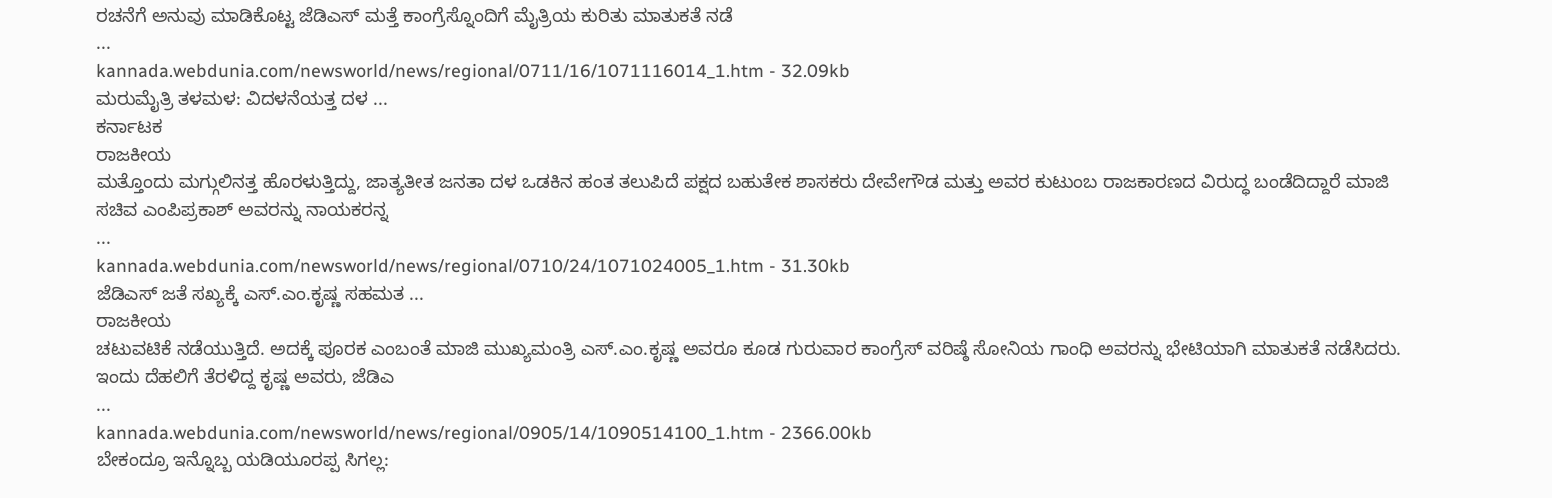ರಚನೆಗೆ ಅನುವು ಮಾಡಿಕೊಟ್ಟ ಜೆಡಿಎಸ್ ಮತ್ತೆ ಕಾಂಗ್ರೆಸ್ನೊಂದಿಗೆ ಮೈತ್ರಿಯ ಕುರಿತು ಮಾತುಕತೆ ನಡೆ
...
kannada.webdunia.com/newsworld/news/regional/0711/16/1071116014_1.htm - 32.09kb
ಮರುಮೈತ್ರಿ ತಳಮಳ: ವಿದಳನೆಯತ್ತ ದಳ ...
ಕರ್ನಾಟಕ
ರಾಜಕೀಯ
ಮತ್ತೊಂದು ಮಗ್ಗುಲಿನತ್ತ ಹೊರಳುತ್ತಿದ್ದು, ಜಾತ್ಯತೀತ ಜನತಾ ದಳ ಒಡಕಿನ ಹಂತ ತಲುಪಿದೆ ಪಕ್ಷದ ಬಹುತೇಕ ಶಾಸಕರು ದೇವೇಗೌಡ ಮತ್ತು ಅವರ ಕುಟುಂಬ ರಾಜಕಾರಣದ ವಿರುದ್ಧ ಬಂಡೆದಿದ್ದಾರೆ ಮಾಜಿ ಸಚಿವ ಎಂಪಿಪ್ರಕಾಶ್ ಅವರನ್ನು ನಾಯಕರನ್ನ
...
kannada.webdunia.com/newsworld/news/regional/0710/24/1071024005_1.htm - 31.30kb
ಜೆಡಿಎಸ್ ಜತೆ ಸಖ್ಯಕ್ಕೆ ಎಸ್.ಎಂ.ಕೃಷ್ಣ ಸಹಮತ ...
ರಾಜಕೀಯ
ಚಟುವಟಿಕೆ ನಡೆಯುತ್ತಿದೆ. ಅದಕ್ಕೆ ಪೂರಕ ಎಂಬಂತೆ ಮಾಜಿ ಮುಖ್ಯಮಂತ್ರಿ ಎಸ್.ಎಂ.ಕೃಷ್ಣ ಅವರೂ ಕೂಡ ಗುರುವಾರ ಕಾಂಗ್ರೆಸ್ ವರಿಷ್ಠೆ ಸೋನಿಯ ಗಾಂಧಿ ಅವರನ್ನು ಭೇಟಿಯಾಗಿ ಮಾತುಕತೆ ನಡೆಸಿದರು. ಇಂದು ದೆಹಲಿಗೆ ತೆರಳಿದ್ದ ಕೃಷ್ಣ ಅವರು, ಜೆಡಿಎ
...
kannada.webdunia.com/newsworld/news/regional/0905/14/1090514100_1.htm - 2366.00kb
ಬೇಕಂದ್ರೂ ಇನ್ನೊಬ್ಬ ಯಡಿಯೂರಪ್ಪ ಸಿಗಲ್ಲ: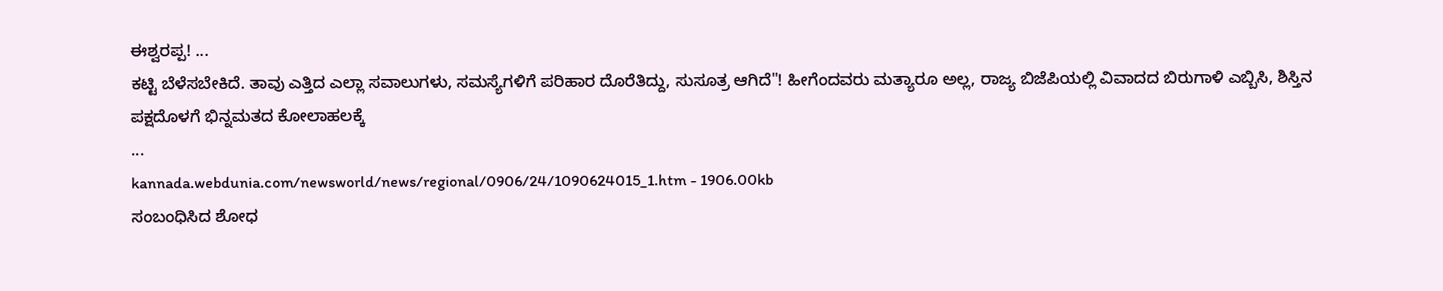ಈಶ್ವರಪ್ಪ! ...
ಕಟ್ಟಿ ಬೆಳೆಸಬೇಕಿದೆ. ತಾವು ಎತ್ತಿದ ಎಲ್ಲಾ ಸವಾಲುಗಳು, ಸಮಸ್ಯೆಗಳಿಗೆ ಪರಿಹಾರ ದೊರೆತಿದ್ದು, ಸುಸೂತ್ರ ಆಗಿದೆ"! ಹೀಗೆಂದವರು ಮತ್ಯಾರೂ ಅಲ್ಲ, ರಾಜ್ಯ ಬಿಜೆಪಿಯಲ್ಲಿ ವಿವಾದದ ಬಿರುಗಾಳಿ ಎಬ್ಬಿಸಿ, ಶಿಸ್ತಿನ ಪಕ್ಷದೊಳಗೆ ಭಿನ್ನಮತದ ಕೋಲಾಹಲಕ್ಕೆ
...
kannada.webdunia.com/newsworld/news/regional/0906/24/1090624015_1.htm - 1906.00kb
ಸಂಬಂಧಿಸಿದ ಶೋಧ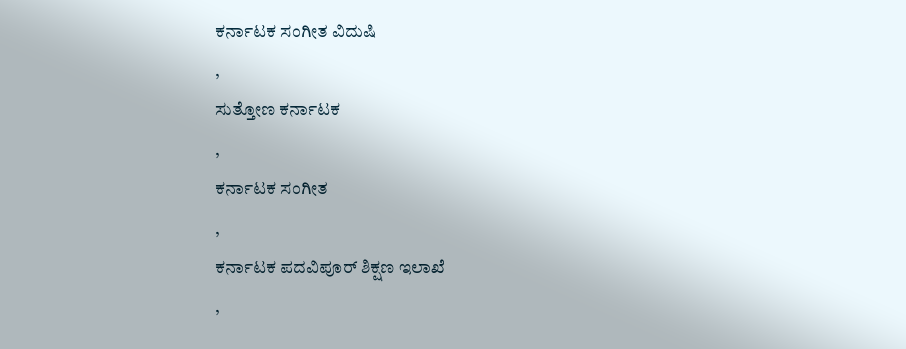ಕರ್ನಾಟಕ ಸಂಗೀತ ವಿದುಷಿ
,
ಸುತ್ತೋಣ ಕರ್ನಾಟಕ
,
ಕರ್ನಾಟಕ ಸಂಗೀತ
,
ಕರ್ನಾಟಕ ಪದವಿಪೂರ್ ಶಿಕ್ಷಣ ಇಲಾಖೆ
,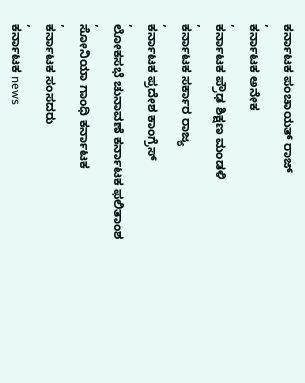ಕರ್ನಾಟಕ ಪಂಚಾಯತ್ ರಾಜ್
,
ಕರ್ನಾಟಕ ಅನೇಕ
,
ಕರ್ನಾಟಕ ಪ್ರೌಢ ಶಿಕ್ಷಣ ಮಂಡಳಿ
,
ಕರ್ನಾಟಕ ಸರ್ಕಾರ ರಾಜ್ಯ
,
ಕರ್ನಾಟಕ ಪ್ರದೇಶ ಕಾಂಗ್ರೆಸ್
,
ಲೋಕಸಭೆ ಚುನಾವಣೆ ಕರ್ನಾಟಕ ಫಲಿತಾಂಶ
,
ಸೋನಿಯಾ ಗಾಂಧಿ ಕರ್ನಾಟಕ
,
ಕರ್ನಾಟಕ ಸಂಸದರು
,
ಕರ್ನಾಟಕ news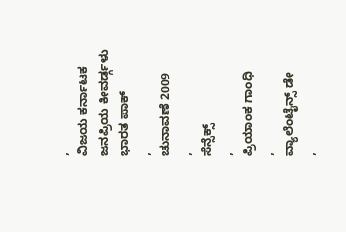,
ವಿಜಯ ಕರ್ನಾಟಕ
ಜನಪ್ರಿಯ ಕೀವರ್ಡ್ಗಳು
ಭಾರತ ಪಾಕ್
,
ಚುನಾವಣೆ 2009
,
ಸೆನ್ಸೆಕ್ಸ್
,
ಪ್ರಿಯಾಂಕ ಗಾಂಧಿ
,
ವ್ಯಾಲೆಂಟೈನ್ಸ್ ಡೇ
,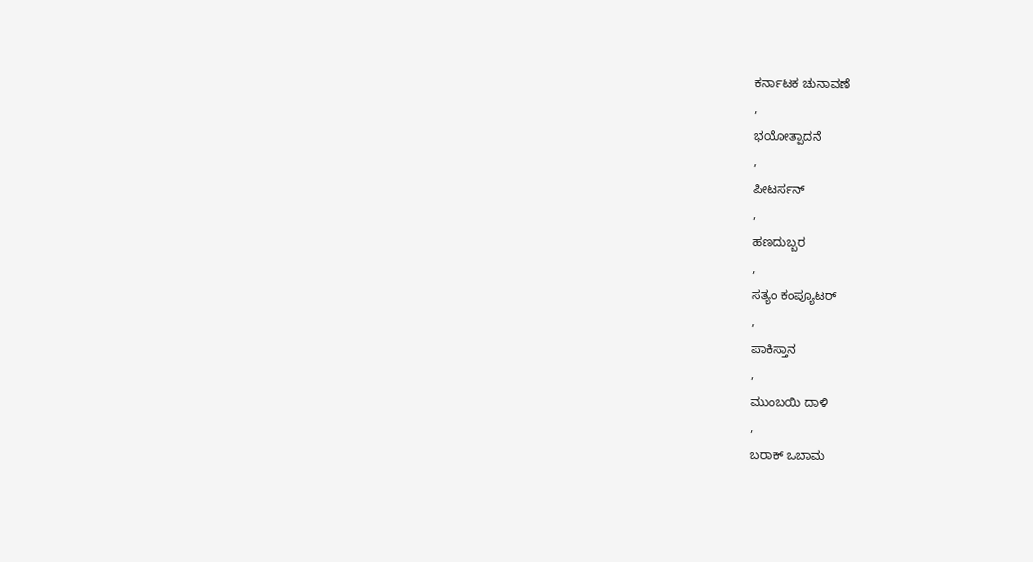ಕರ್ನಾಟಕ ಚುನಾವಣೆ
,
ಭಯೋತ್ಪಾದನೆ
,
ಪೀಟರ್ಸನ್
,
ಹಣದುಬ್ಬರ
,
ಸತ್ಯಂ ಕಂಪ್ಯೂಟರ್
,
ಪಾಕಿಸ್ತಾನ
,
ಮುಂಬಯಿ ದಾಳಿ
,
ಬರಾಕ್ ಒಬಾಮ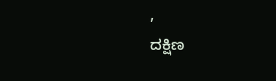,
ದಕ್ಷಿಣ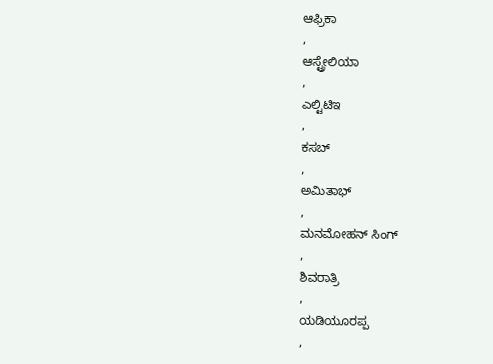ಆಫ್ರಿಕಾ
,
ಆಸ್ಟ್ರೇಲಿಯಾ
,
ಎಲ್ಟಿಟಿಇ
,
ಕಸಬ್
,
ಅಮಿತಾಭ್
,
ಮನಮೋಹನ್ ಸಿಂಗ್
,
ಶಿವರಾತ್ರಿ
,
ಯಡಿಯೂರಪ್ಪ
,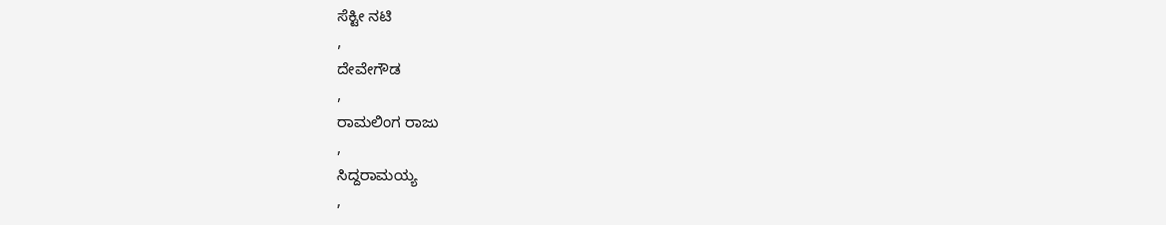ಸೆಕ್ಟೀ ನಟಿ
,
ದೇವೇಗೌಡ
,
ರಾಮಲಿಂಗ ರಾಜು
,
ಸಿದ್ದರಾಮಯ್ಯ
,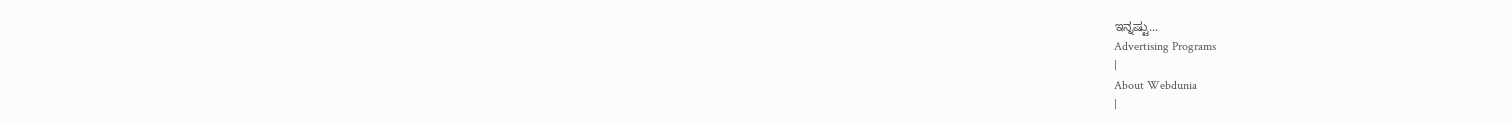ಇನ್ನಷ್ಟು...
Advertising Programs
|
About Webdunia
|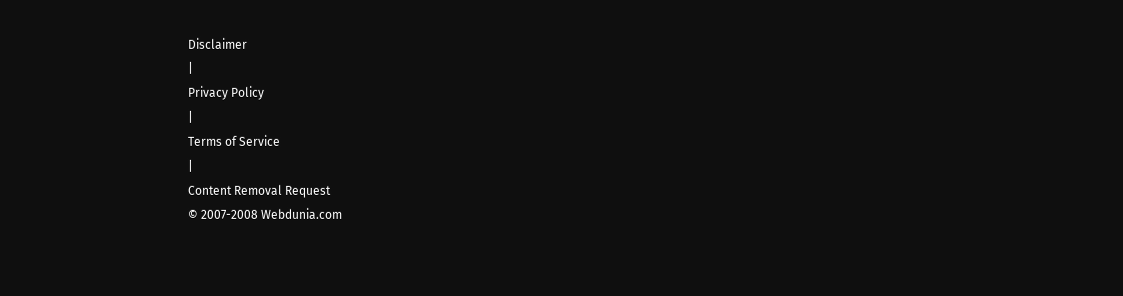Disclaimer
|
Privacy Policy
|
Terms of Service
|
Content Removal Request
© 2007-2008 Webdunia.com